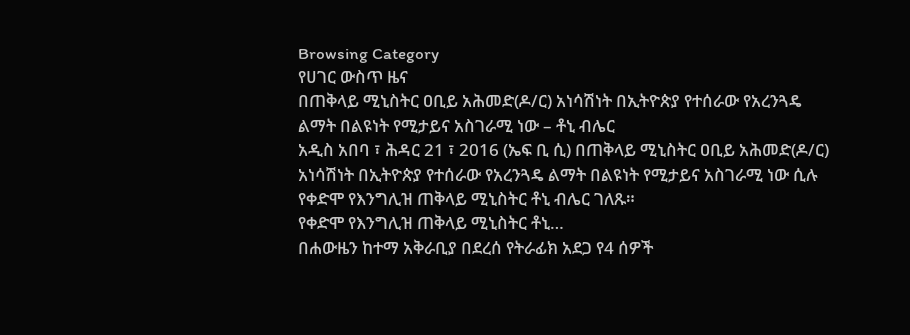Browsing Category
የሀገር ውስጥ ዜና
በጠቅላይ ሚኒስትር ዐቢይ አሕመድ(ዶ/ር) አነሳሽነት በኢትዮጵያ የተሰራው የአረንጓዴ ልማት በልዩነት የሚታይና አስገራሚ ነው – ቶኒ ብሌር
አዲስ አበባ ፣ ሕዳር 21 ፣ 2016 (ኤፍ ቢ ሲ) በጠቅላይ ሚኒስትር ዐቢይ አሕመድ(ዶ/ር) አነሳሽነት በኢትዮጵያ የተሰራው የአረንጓዴ ልማት በልዩነት የሚታይና አስገራሚ ነው ሲሉ የቀድሞ የእንግሊዝ ጠቅላይ ሚኒስትር ቶኒ ብሌር ገለጹ።
የቀድሞ የእንግሊዝ ጠቅላይ ሚኒስትር ቶኒ…
በሐውዜን ከተማ አቅራቢያ በደረሰ የትራፊክ አደጋ የ4 ሰዎች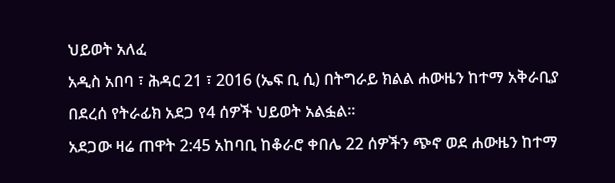ህይወት አለፈ
አዲስ አበባ ፣ ሕዳር 21 ፣ 2016 (ኤፍ ቢ ሲ) በትግራይ ክልል ሐውዜን ከተማ አቅራቢያ በደረሰ የትራፊክ አደጋ የ4 ሰዎች ህይወት አልፏል፡፡
አደጋው ዛሬ ጠዋት 2:45 አከባቢ ከቆራሮ ቀበሌ 22 ሰዎችን ጭኖ ወደ ሐውዜን ከተማ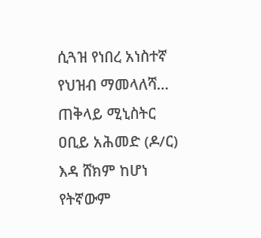ሲጓዝ የነበረ አነስተኛ የህዝብ ማመላለሻ…
ጠቅላይ ሚኒስትር ዐቢይ አሕመድ (ዶ/ር) እዳ ሸክም ከሆነ የትኛውም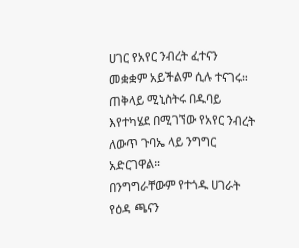ሀገር የአየር ንብረት ፈተናን መቋቋም አይችልም ሲሉ ተናገሩ።
ጠቅላይ ሚኒስትሩ በዱባይ እየተካሄደ በሚገኘው የአየር ንብረት ለውጥ ጉባኤ ላይ ንግግር አድርገዋል።
በንግግራቸውም የተጎዱ ሀገራት የዕዳ ጫናን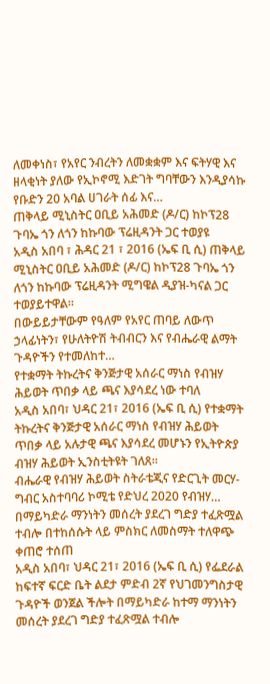ለመቀነስ፣ የአየር ንብረትን ለመቋቋም እና ፍትሃዊ እና ዘላቂነት ያለው የኢኮኖሚ እድገት ግባቸውን እንዲያሳኩ የቡድን 20 አባል ሀገራት ሰፊ እና…
ጠቅላይ ሚኒስትር ዐቢይ አሕመድ (ዶ/ር) ከኮፕ28 ጉባኤ ጎን ለጎን ከኩባው ፕሬዚዳንት ጋር ተወያዩ
አዲስ አበባ ፣ ሕዳር 21 ፣ 2016 (ኤፍ ቢ ሲ) ጠቅላይ ሚኒስትር ዐቢይ አሕመድ (ዶ/ር) ከኮፕ28 ጉባኤ ጎን ለጎን ከኩባው ፕሬዚዳንት ሚግዌል ዲያዝ-ካናል ጋር ተወያይተዋል።
በውይይታቸውም የዓለም የአየር ጠባይ ለውጥ ኃላፊነትን፣ የሁለትዮሽ ትብብርን እና የብሔራዊ ልማት ጉዳዮችን የተመለከተ…
የተቋማት ትኩረትና ቅንጅታዊ አሰራር ማነስ የብዝሃ ሕይወት ጥበቃ ላይ ጫና እያሳደረ ነው ተባለ
አዲስ አበባ፣ ህዳር 21፣ 2016 (ኤፍ ቢ ሲ) የተቋማት ትኩረትና ቅንጅታዊ አሰራር ማነስ የብዝሃ ሕይወት ጥበቃ ላይ አሉታዊ ጫና እያሳደረ መሆኑን የኢትዮጵያ ብዝሃ ሕይወት ኢንስቲትዩት ገለጸ።
ብሔራዊ የብዝሃ ሕይወት ስትራቴጂና የድርጊት መርሃ-ግብር አስተባባሪ ኮሚቴ የድህረ 2020 የብዝሃ…
በማይካድራ ማንነትን መሰረት ያደረገ ግድያ ተፈጽሟል ተብሎ በተከሰሱት ላይ ምስክር ለመስማት ተለዋጭ ቀጠሮ ተሰጠ
አዲስ አበባ፣ ህዳር 21፣ 2016 (ኤፍ ቢ ሲ) የፌደራል ከፍተኛ ፍርድ ቤት ልደታ ምድብ 2ኛ የህገመንግስታዊ ጉዳዮች ወንጀል ችሎት በማይካድራ ከተማ ማንነትን መሰረት ያደረገ ግድያ ተፈጽሟል ተብሎ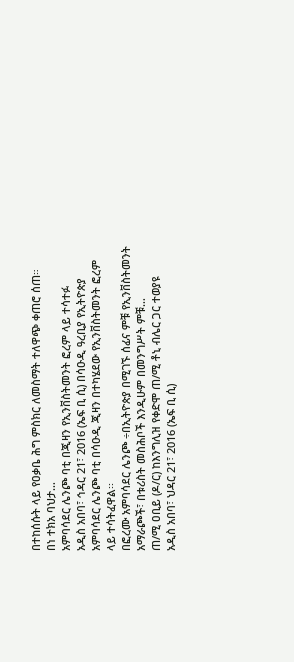በተከሰሱት ላይ የዐቃቤ ሕግ ምስክር ለመስማት ተለዋጭ ቀጠሮ ሰጠ።
በነ ተክአ ባህታ…
አምባሳደር ሌንጮ ባቲ በጂዛን የኢንቨስትመንት ፎረም ላይ ተሳተፉ
አዲስ አበባ፣ ኅዳር 21፣ 2016 (ኤፍ ቢ ሲ) በሳዑዲ ዓረቢያ የኢትዮጵያ አምባሳደር ሌንጮ ባቲ በሳዑዲ ጂዛን በተካሄደው የኢንቨስትመንት ፎረም ላይ ተሳትፈዋል፡፡
በፎረሙ አምባሳደር ሌንጮ ÷በኢትዮጵያ በሚገኙ ሰፊና ምቹ የኢንቨስትመንት አማራጮች፣ በቱሪስት መስሕቦች እንዲሁም በመንግሥት ምቹ…
ጠ/ሚ ዐቢይ (ዶ/ር) ከእንግሊዝ የቀድሞ ጠ/ሚ ቶኒ ብሌር ጋር ተወያዩ
አዲስ አበባ፣ ህዳር 21፣ 2016 (ኤፍ ቢ ሲ)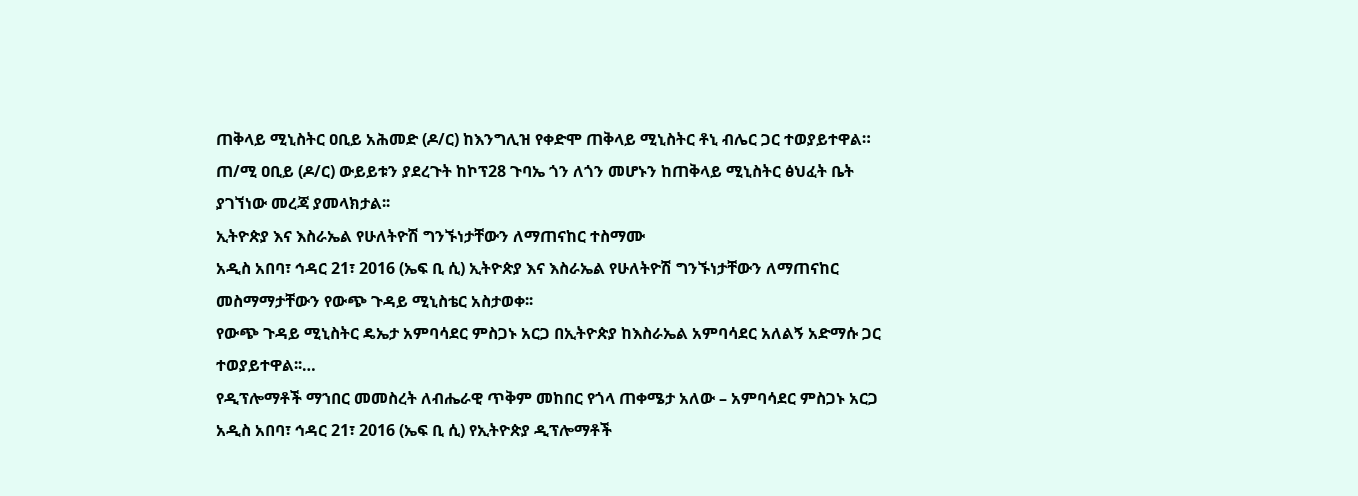ጠቅላይ ሚኒስትር ዐቢይ አሕመድ (ዶ/ር) ከእንግሊዝ የቀድሞ ጠቅላይ ሚኒስትር ቶኒ ብሌር ጋር ተወያይተዋል።
ጠ/ሚ ዐቢይ (ዶ/ር) ውይይቱን ያደረጉት ከኮፕ28 ጉባኤ ጎን ለጎን መሆኑን ከጠቅላይ ሚኒስትር ፅህፈት ቤት ያገኘነው መረጃ ያመላክታል፡፡
ኢትዮጵያ እና እስራኤል የሁለትዮሽ ግንኙነታቸውን ለማጠናከር ተስማሙ
አዲስ አበባ፣ ኅዳር 21፣ 2016 (ኤፍ ቢ ሲ) ኢትዮጵያ እና እስራኤል የሁለትዮሽ ግንኙነታቸውን ለማጠናከር መስማማታቸውን የውጭ ጉዳይ ሚኒስቴር አስታወቀ፡፡
የውጭ ጉዳይ ሚኒስትር ዴኤታ አምባሳደር ምስጋኑ አርጋ በኢትዮጵያ ከእስራኤል አምባሳደር አለልኝ አድማሱ ጋር ተወያይተዋል፡፡…
የዲፕሎማቶች ማኀበር መመስረት ለብሔራዊ ጥቅም መከበር የጎላ ጠቀሜታ አለው – አምባሳደር ምስጋኑ አርጋ
አዲስ አበባ፣ ኅዳር 21፣ 2016 (ኤፍ ቢ ሲ) የኢትዮጵያ ዲፕሎማቶች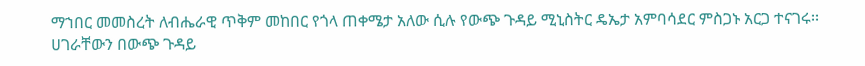ማኀበር መመስረት ለብሔራዊ ጥቅም መከበር የጎላ ጠቀሜታ አለው ሲሉ የውጭ ጉዳይ ሚኒስትር ዴኤታ አምባሳደር ምስጋኑ አርጋ ተናገሩ፡፡
ሀገራቸውን በውጭ ጉዳይ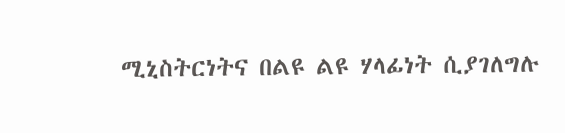ሚኒስትርነትና በልዩ ልዩ ሃላፊነት ሲያገለግሉ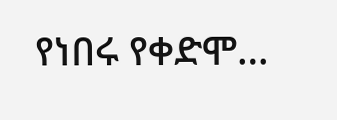የነበሩ የቀድሞ…